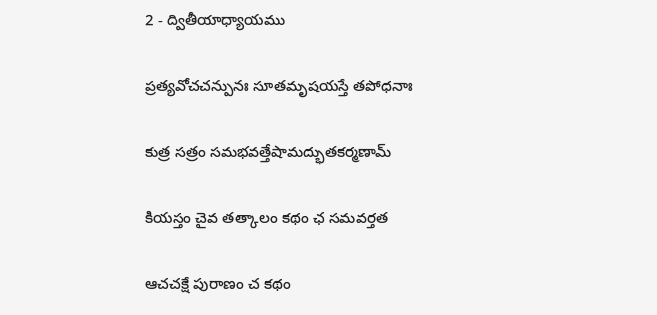2 - ద్వితీయాధ్యాయము

ప్రత్యవోచచన్పునః సూతమృషయస్తే తపోధనాః

కుత్ర సత్రం సమభవత్తేషామద్భుతకర్మణామ్

కియస్తం చైవ తత్కాలం కథం ఛ సమవర్తత

ఆచచక్షే పురాణం చ కథం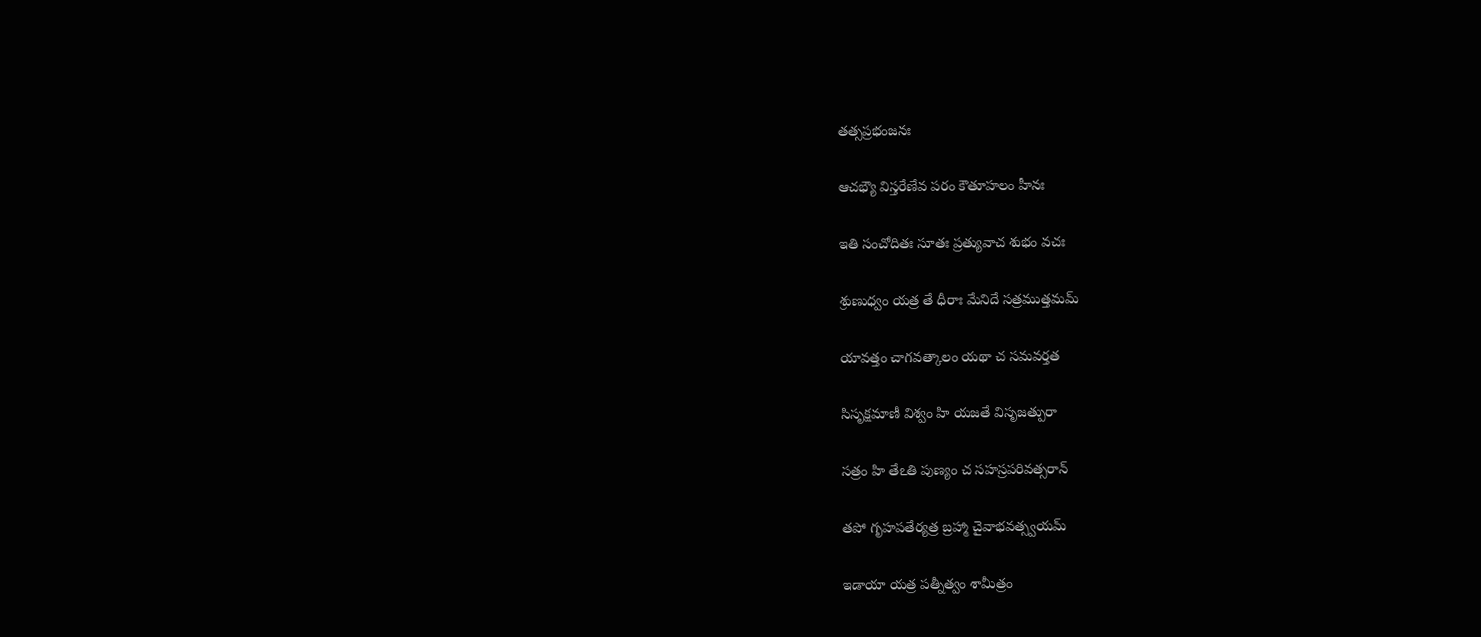తత్సప్రభంజనః

ఆచభ్యౌ విస్తరేణేవ పరం కౌతూహలం హీనః

ఇతి సంచోదితః సూతః ప్రత్యువాచ శుభం వచః

శ్రుణుధ్వం యత్ర తే ధీరాః మేనిదే సత్రముత్తమమ్

యావత్తం చాగవత్కాలం యథా చ సమవర్తత

సిసృక్షమాణీ విశ్వం హి యజతే విసృజత్పురా

సత్రం హి తేఽతి పుణ్యం చ సహస్రపరివత్సరాన్

తపో గృహపతేర్యత్ర బ్రహ్మా చైవాభవత్స్వయమ్

ఇడాయా యత్ర పత్నీత్వం శామీత్రం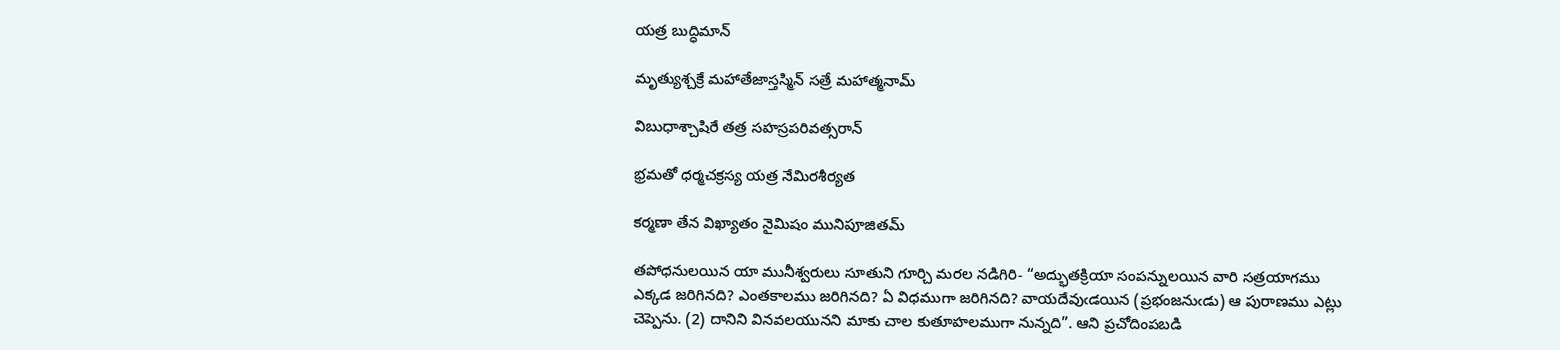యత్ర బుద్ధిమాన్

మృత్యుశ్చక్రే మహాతేజాస్తస్మిన్ సత్రే మహాత్మనామ్

విబుధాశ్చాషిరే తత్ర సహస్రపరివత్సరాన్

భ్రమతో ధర్మచక్రస్య యత్ర నేమిరశీర్యత

కర్మణా తేన విఖ్యాతం నైమిషం మునిపూజితమ్

తపోధనులయిన యా మునీశ్వరులు సూతుని గూర్చి మరల నడిగిరి- “అద్భుతక్రియా సంపన్నులయిన వారి సత్రయాగము ఎక్కడ జరిగినది? ఎంతకాలము జరిగినది? ఏ విధముగా జరిగినది? వాయదేవుఁడయిన (ప్రభంజనుఁడు) ఆ పురాణము ఎట్లు చెప్పెను. (2) దానిని వినవలయునని మాకు చాల కుతూహలముగా నున్నది”. ఆని ప్రచోదింపబడి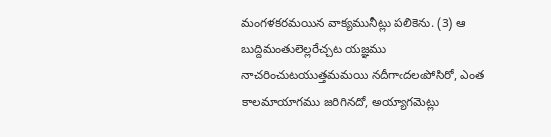మంగళకరమయిన వాక్యమునీట్లు పలికెను. (3) ఆ బుద్దిమంతులెల్లరేచ్చట యజ్ఞము నాచరించుటయుత్తమమయి నదీగాఁదలఁపోసిరో, ఎంత కాలమాయాగము జరిగినదో, అయ్యాగమెట్లు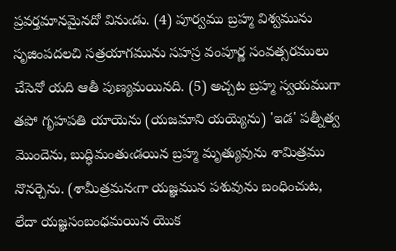ప్రవర్తమానమైనదో వినుఁడు. (4) పూర్వము బ్రహ్మ విశ్వమును సృజింపదలచి సత్రయాగమును సహస్ర వంపూర్ణ సంవత్సరములు చేసెనో యది ఆతీ పుణ్యమయినది. (5) అచ్చట బ్రహ్మ స్వయముగా తపో గృహపతి యాయెను (యజమాని యయ్యెను) 'ఇడ' పత్నీత్వ మొందెను, బుద్ధిమంతుఁడయిన బ్రహ్మ మృత్యువును శామిత్రము నొనర్చెను. (శామీత్రమనఁగా యజ్ఞమున పశువును బంధించుట, లేదా యజ్ఞసంబంధమయిన యొక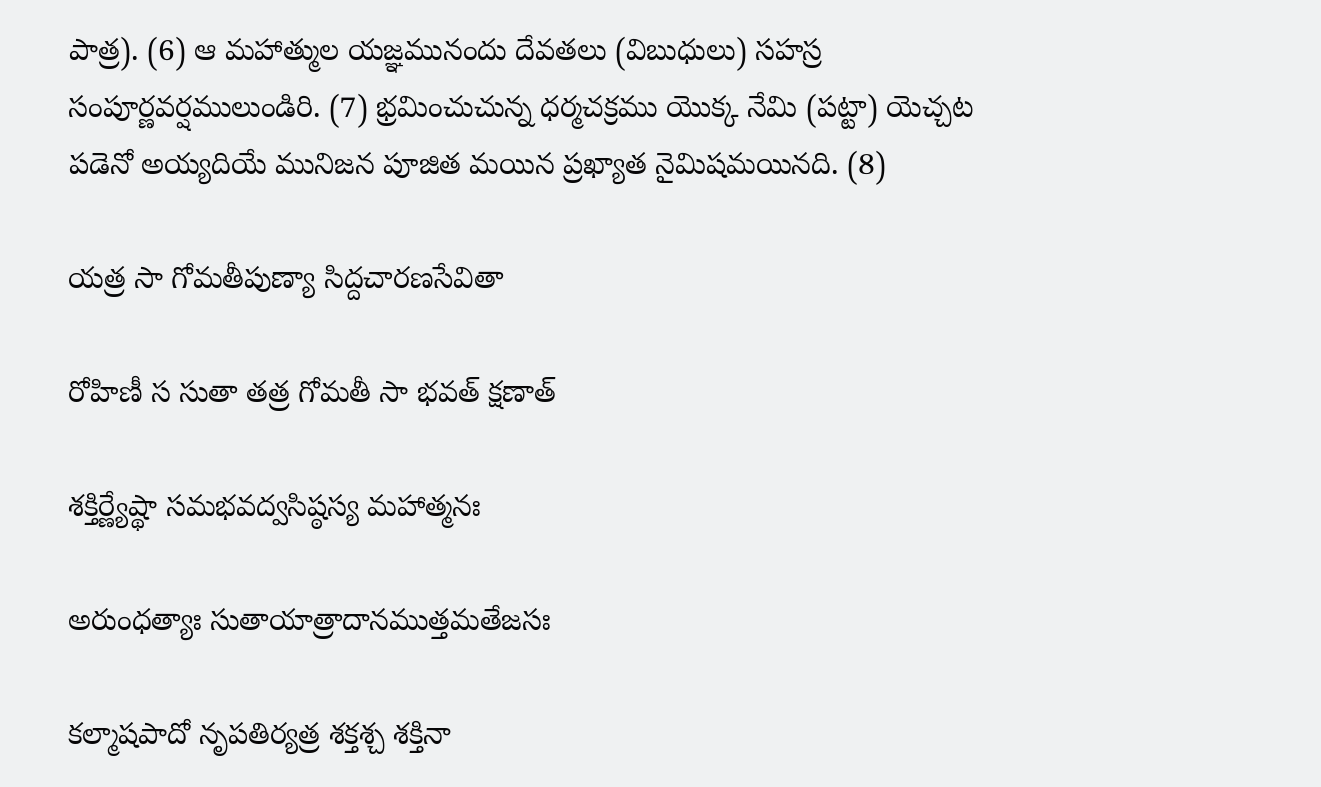పాత్ర). (6) ఆ మహాత్ముల యజ్ఞమునందు దేవతలు (విబుధులు) సహస్ర సంపూర్ణవర్షములుండిరి. (7) భ్రమించుచున్న ధర్మచక్రము యొక్క నేమి (పట్టా) యెచ్చట పడెనో అయ్యదియే మునిజన పూజిత మయిన ప్రఖ్యాత నైమిషమయినది. (8)

యత్ర సా గోమతీపుణ్యా సిద్దచారణసేవితా

రోహిణీ స సుతా తత్ర గోమతీ సా భవత్ క్షణాత్

శక్తిర్ణ్యేష్థా సమభవద్వసిష్ఠస్య మహాత్మనః

అరుంధత్యాః సుతాయాత్రాదానముత్తమతేజసః

కల్మాషపాదో నృపతిర్యత్ర శక్తశ్చ శక్తినా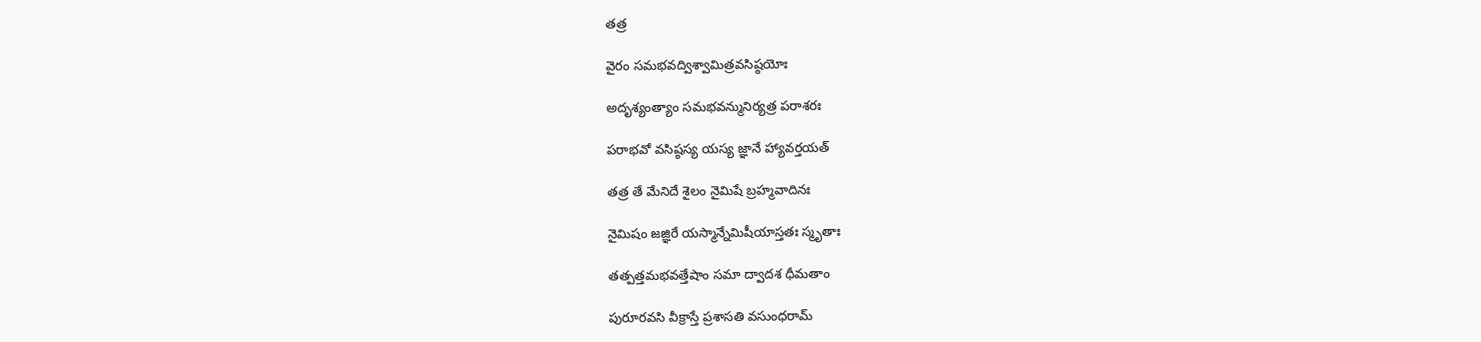తత్ర

వైరం సమభవద్విశ్వామిత్రవసిష్ఠయోః

అదృశ్యంత్యాం సమభవన్మునిర్యత్ర పరాశరః

పరాభవో వసిష్ఠస్య యస్య జ్ఞానే హ్యావర్తయత్

తత్ర తే మేనిదే శైలం నైమిషే బ్రహ్మవాదినః

నైమిషం జజ్ఞిరే యస్మాన్నేమిషీయాస్తతః స్మృతాః

తత్పత్తమభవత్తేషాం సమా ద్వాదశ ధీమతాం

పురూరవసి వీక్రాస్తే ప్రశాసతి వసుంధరామ్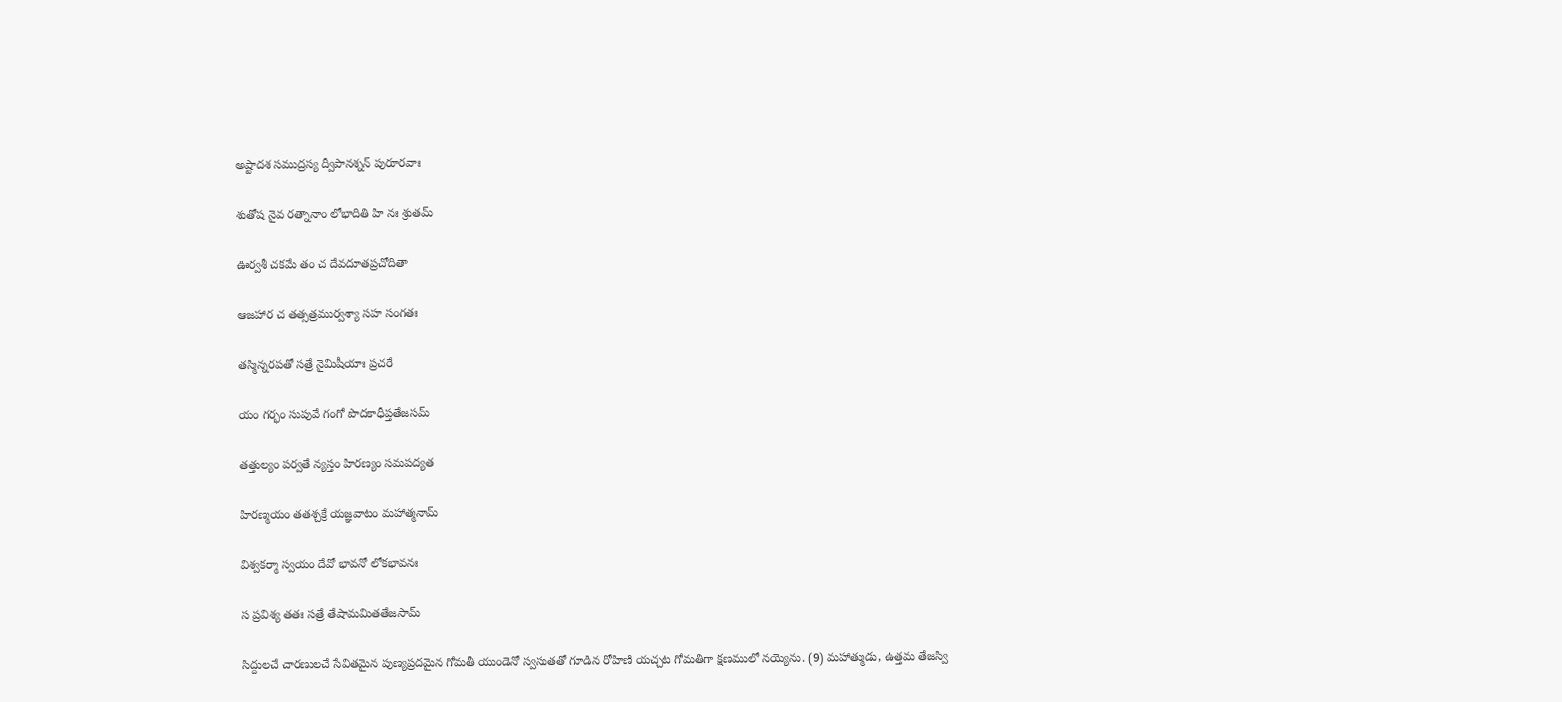అష్టాదశ సముద్రస్య ద్వీపానశ్నన్ పురూరవాః

శుతోష నైవ రత్నానాం లోభాదితి హి నః శ్రుతమ్

ఊర్వశీ చకమే తం చ దేవదూతప్రచోదితా

ఆజహార చ తత్సత్రముర్వశ్యా సహ సంగతః

తస్మిన్నరపతో సత్రే నైమిషీయాః ప్రచరే

యం గర్భం సుపువే గంగో పొదకాధీప్తతేజసమ్

తత్తుల్యం పర్వతే న్యస్తం హిరణ్యం సమపద్యత

హిరణ్మయం తతశ్చక్రే యజ్ఞవాటం మహాత్మనామ్

విశ్వకర్మా స్వయం దేవో భావనో లోకభావనః

స ప్రవిశ్య తతః సత్రే తేషామమితతేజసామ్

సిద్దులచే చారణులచే సేవితమైన పుణ్యప్రదమైన గోమతీ యుండెనో స్వసుతతో గూడిన రోహిణి యచ్చట గోమతిగా క్షణములో నయ్యెను. (9) మహాత్ముడు, ఉత్తమ తేజస్వి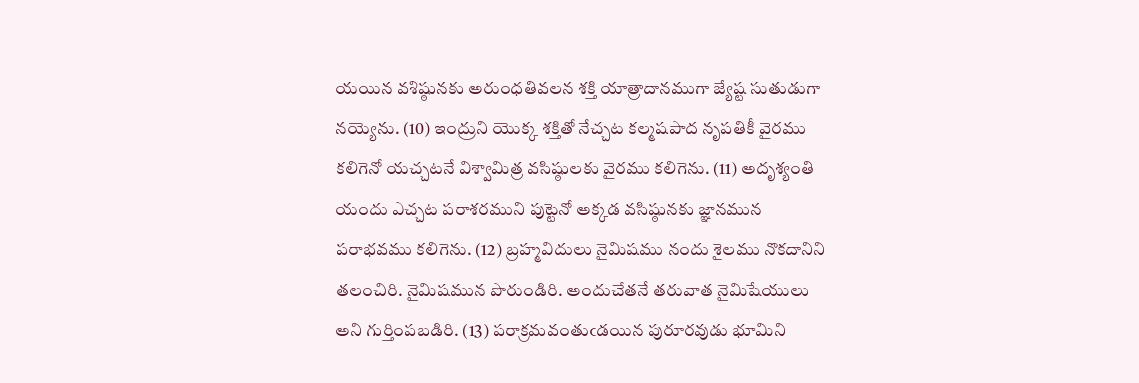యయిన వశిష్ఠునకు అరుంధతివలన శక్తి యాత్రాదానముగా జ్యేష్ట సుతుడుగా నయ్యెను. (10) ఇంద్రుని యొక్క శక్తితో నేచ్చట కల్మషపాద నృపతికీ వైరము కలిగెనో యచ్చటనే విశ్వామిత్ర వసిష్ఠులకు వైరము కలిగెను. (11) అదృశ్యంతి యందు ఎచ్చట పరాశరముని పుట్టెనో అక్కడ వసిష్ఠునకు జ్ఞానమున పరాభవము కలిగెను. (12) బ్రహ్మవిదులు నైమిషము నందు శైలము నొకదానిని తలంచిరి. నైమిషమున పొరుండిరి. అందుచేతనే తరువాత నైమిషేయులు అని గుర్తింపబడిరి. (13) పరాక్రమవంతుఁడయిన పురూరవుడు భూమిని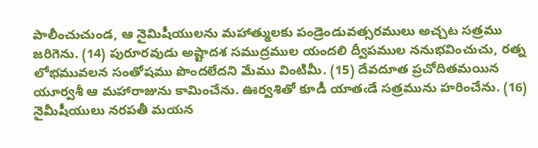పాలీంచుచుండ, ఆ నైమిషీయులను మహాత్ములకు పండ్రెండువత్సరములు అచ్చట సత్రము జరిగెను. (14) పురూరవుడు అష్టాదశ సముద్రముల యందలి ద్వీపముల ననుభవించుచు, రత్న లోభమువలన సంతోషము పొందలేదని మేము వింటిమీ. (15) దేవదూత ప్రచోదితమయిన యూర్వశీ ఆ మహారాజును కామించేను. ఊర్వశితో కూడీ యాతఁడే సత్రమును హరించేను. (16) నైమీషీయులు నరపతీ మయన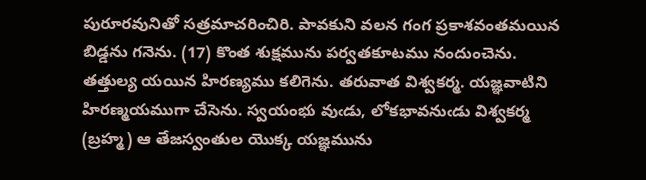పురూరవునితో సత్రమాచరించిరి. పావకుని వలన గంగ ప్రకాశవంతమయిన బిడ్డను గనెను. (17) కొంత శుక్షమును పర్వతకూటము నందుంచెను. తత్తుల్య యయిన హిరణ్యము కలిగెను. తరువాత విశ్వకర్మ. యజ్ఞవాటిని హిరణ్మయముగా చేసెను. స్వయంభు వుఁడు, లోకభావనుఁడు విశ్వకర్మ (బ్రహ్మ) ఆ తేజస్వంతుల యొక్క యజ్ఞమును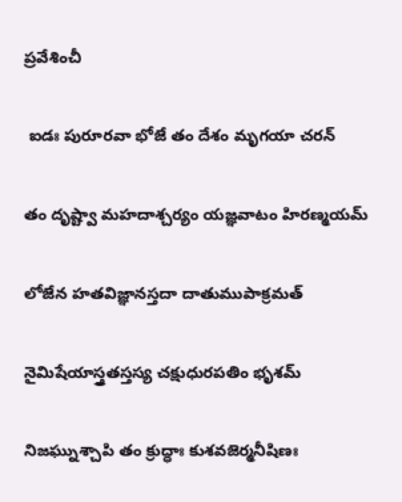ప్రవేశించీ

 ఐడః పురూరవా భోజే తం దేశం మృగయా చరన్

తం దృష్ట్వా మహదాశ్చర్యం యజ్ఞవాటం హిరణ్మయమ్

లోజేన హతవిజ్ఞానస్తదా దాతుముపాక్రమత్

నైమిషేయాస్త్రతస్తస్య చక్షుధురపతిం భృశమ్

నిజఘ్నుశ్చాపి తం క్రుద్ధాః కుశవజెర్మనీషిణః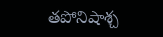తపోనిషాశ్చ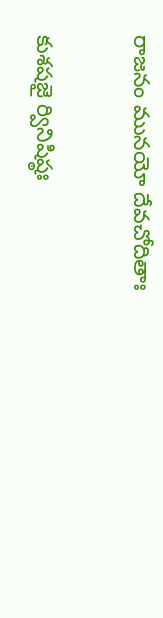రాజనం మునయో దేవచోదితాః

కుశషజై ర్వినిషిష్ఠః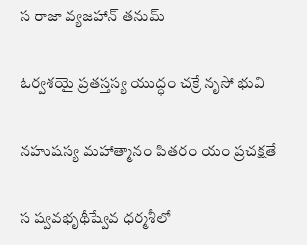స రాజా వ్యజహాన్ తనుమ్

ఓర్వశయై ప్రతస్తస్య యుద్ధం చక్రే నృసో భువి

నహుషస్య మహాత్మానం పితరం యం ప్రచక్షతే

స ష్వవభృథీష్వేవ ధర్మశీలో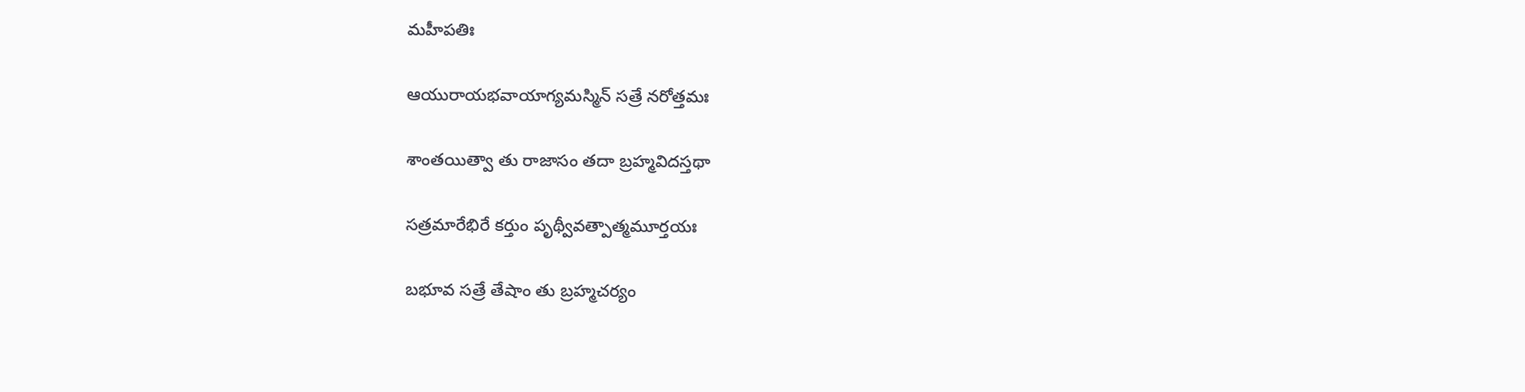మహీపతిః

ఆయురాయభవాయాగ్యమస్మిన్ సత్రే నరోత్తమః

శాంతయిత్వా తు రాజాసం తదా బ్రహ్మవిదస్తథా

సత్రమారేభిరే కర్తుం పృథ్వీవత్పాత్మమూర్తయః

బభూవ సత్రే తేషాం తు బ్రహ్మచర్యం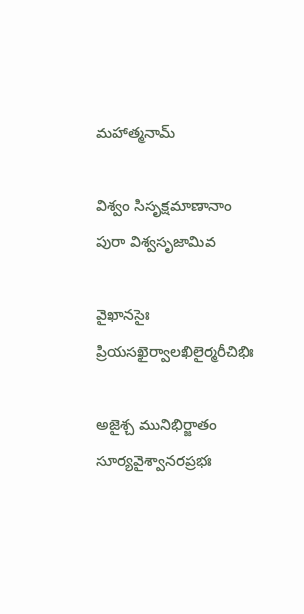మహాత్మనామ్

విశ్వం సిసృక్షమాణానాం పురా విశ్వసృజామివ

వైఖానసైః ప్రియసఖైర్వాలఖిలైర్మరీచిభిః

అజైశ్చ మునిభిర్జాతం సూర్యవైశ్వానరప్రభః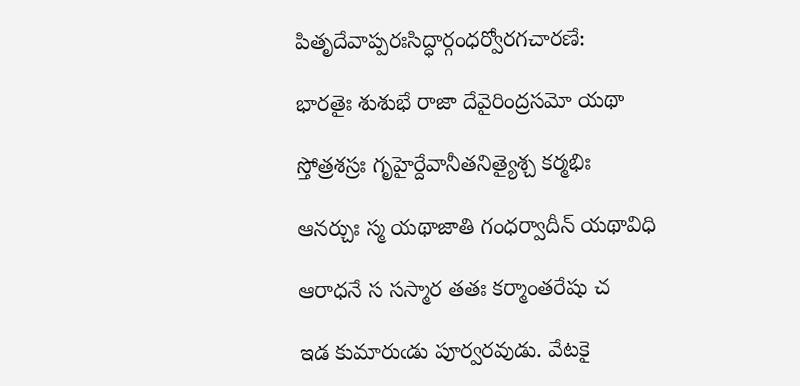పితృదేవాప్పరఃసిద్ధార్గంధర్వోరగచారణే:

భారతైః శుశుభే రాజా దేవైరింద్రసమో యథా

స్తోత్రశస్రః గృహైర్దేవానీతనిత్యైశ్చ కర్మభిః

ఆనర్చుః స్మ యథాజాతి గంధర్వాదీన్ యథావిధి

ఆరాధనే స సస్మార తతః కర్మాంతరేషు చ

ఇడ కుమారుఁడు పూర్వరవుడు. వేటకై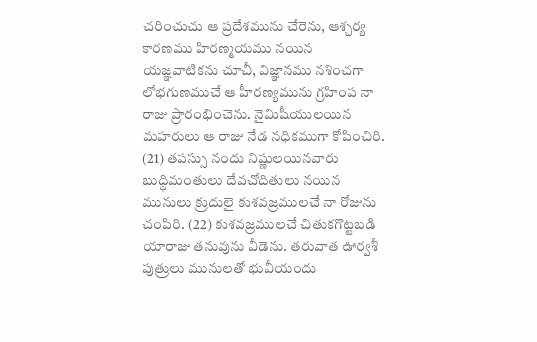చరించుచు ఆ ప్రదేశమును చేరెను, ఆశ్చర్య కారణము హిరణ్మయము నయిన యజ్ఞవాటికను చూచీ, విజ్ఞానము నశించగా లోభగుణముచే ఆ హీరణ్యమును గ్రహింప నా రాజు ప్రారంభించెను. నైమిషీయులయిన మహరులు ఆ రాజు నేడ నధికముగా కోపించిరి. (21) తపస్సు నందు నిష్ణులయినవారు బుద్ధిమంతులు దేవచోదితులు నయిన మునులు క్రుదులై కుశవజ్రములచే నా రోజును చంపిరి. (22) కుశవజ్రములచే చితుకగొట్టబడి యారాజు తనువును వీడెను. తరువాత ఊర్వశీ పుత్రులు మునులతో భువీయందు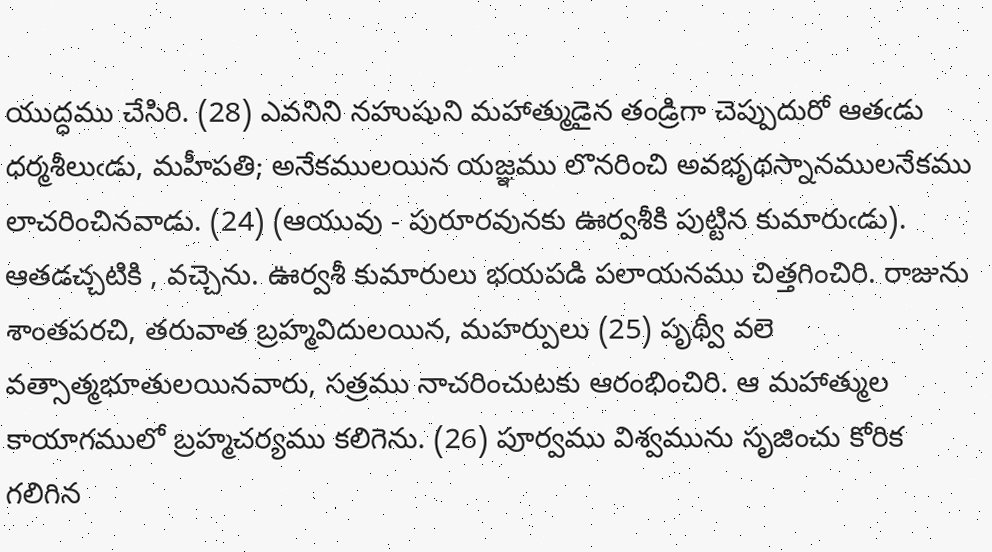యుద్ధము చేసిరి. (28) ఎవనిని నహుషుని మహాత్ముడైన తండ్రిగా చెప్పుదురో ఆతఁడు ధర్మశీలుఁడు, మహీపతి; అనేకములయిన యజ్ఞము లొనరించి అవభృథస్నానములనేకము లాచరించినవాడు. (24) (ఆయువు - పురూరవునకు ఊర్వశీకి పుట్టిన కుమారుఁడు). ఆతడచ్చటికి , వచ్చెను. ఊర్వశీ కుమారులు భయపడి పలాయనము చిత్తగించిరి. రాజును శాంతపరచి, తరువాత బ్రహ్మవిదులయిన, మహర్పులు (25) పృథ్వీ వలె వత్సాత్మభూతులయినవారు, సత్రము నాచరించుటకు ఆరంభించిరి. ఆ మహాత్ముల కాయాగములో బ్రహ్మచర్యము కలిగెను. (26) పూర్వము విశ్వమును సృజించు కోరిక గలిగిన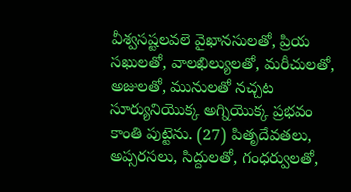వీశ్వసష్టలవలె వైఖానసులతో, ప్రియ సఖులతో, వాలఖిల్యులతో, మరీచులతో, అజులతో, మునులతో నచ్చట సూర్యునియొక్క అగ్నియొక్క ప్రభవం కాంతి పుట్టెను. (27) పితృదేవతలు, అప్సరసలు, సిద్దులతో, గంధర్వులతో,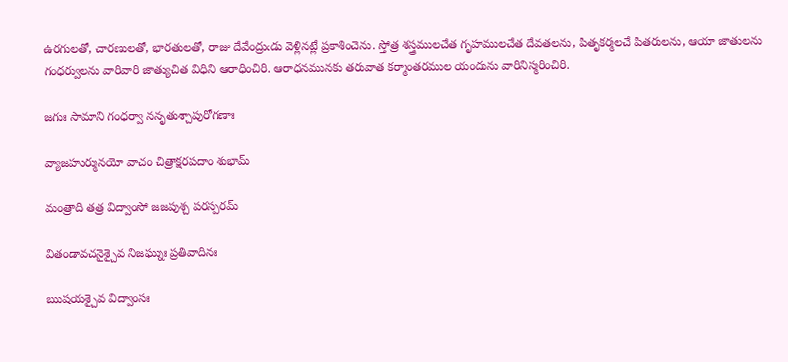ఉరగులతో, చారణులతో, భారతులతో, రాజు దేవేంద్రుఁడు వెళ్లినట్లే ప్రకాశించెను. స్తోత్ర శస్త్రములచేత గృహములచేత దేవతలను, పితృకర్మలచే పితరులను, ఆయా జాతులను గంధర్వులను వారివారి జాత్యుచిత విధిని ఆరాధించిరి. ఆరాధనమునకు తరువాత కర్మాంతరముల యందును వారినిస్మరించిరి.

జగుః సామాని గంధర్వా ననృతుశ్చాపురోగణాః

వ్యాజహుర్మునయో వాచం చిత్రాక్షరపదాం శుభామ్

మంత్రాది తత్ర విద్వాంసో జజపుశ్చ పరస్పరమ్

వితండావచనైశ్చైవ నిజఘ్నుః ప్రతివాదినః

ఋషయశ్చైవ విద్వాంసః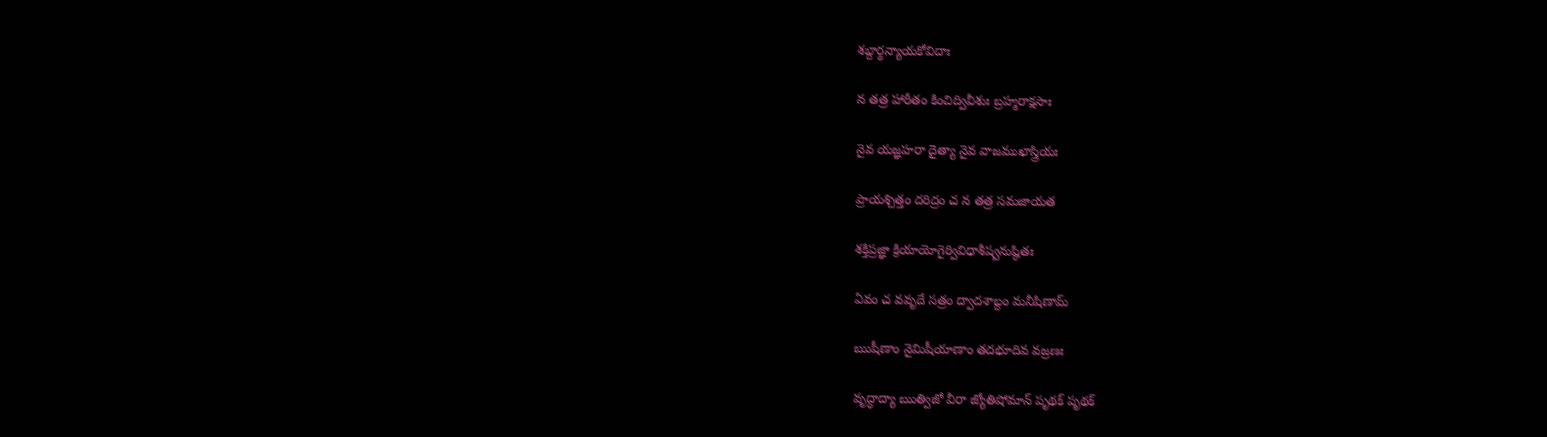శబ్దార్థన్యాయకోవిదాః

న తత్ర హారీతం కించిద్వివీశుః బ్రహ్మరాక్షసాః

నైవ యజ్ఞహరా దైత్యా నైవ వాజముఖాస్త్రియః

ప్రాయశ్చిత్తం దరిద్రం చ న తత్ర సమజాయత

శక్తిప్రజ్ఞా క్రియాయోగైర్వివిధాశీష్వనుష్ఠితః

ఏవం చ వవృదే సత్రం ద్వాదశాబ్దం మనీషిణామ్

ఋషీణాం నైమిషీయాణాం తదభూదివ వజ్రణః

వృద్ధాద్యా ఋత్విజో వీరా జ్యోతిషోమాన్ పృథక్ పృథక్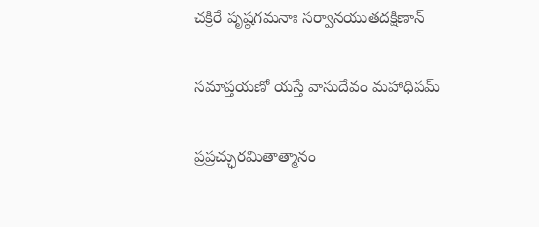చక్రిరే పృష్ఠగమనాః సర్వానయుతదక్షిణాన్

సమాప్తయణో యస్తే వాసుదేవం మహాధిపమ్

ప్రప్రచ్ఛురమితాత్మానం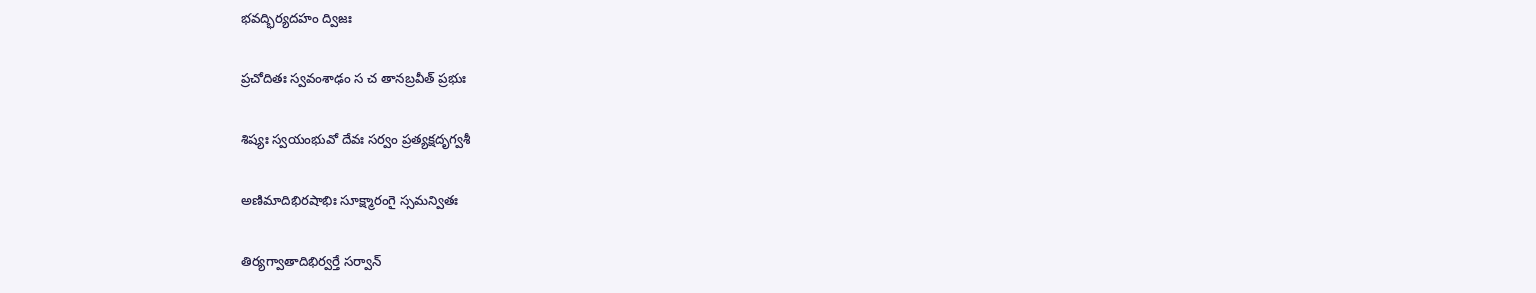భవద్భిర్యదహం ద్విజః

ప్రచోదితః స్వవంశాఢం స చ తానబ్రవీత్ ప్రభుః

శిష్యః స్వయంభువో దేవః సర్వం ప్రత్యక్షదృగ్వశీ

అణిమాదిభిరషాభిః సూక్ష్మారంగై స్సమన్వితః

తిర్యగ్వాతాదిభిర్వర్తే సర్వాన్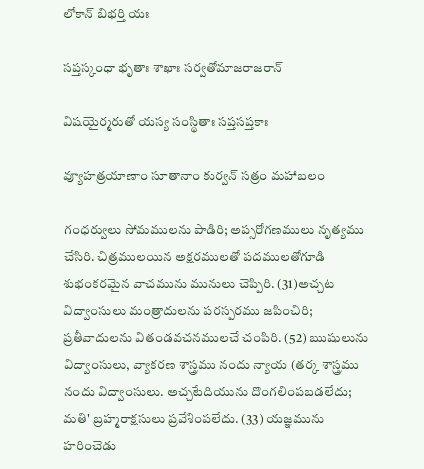లోకాన్ బిభర్తి యః

సప్తస్కంధా భృతాః శాఖాః సర్వతోమాజరాజరాన్

విషయైర్మరుతో యస్య సంస్థితాః సప్తసప్తకాః

వ్యూహత్రయాణాం సూతానాం కుర్వన్ సత్రం మహాబలం

గంధర్వులు సోమములను పాడిరి; అప్సరోగణములు నృత్యము చేసిరి. చిత్రములయిన అక్షరములతో పదములతోగూడి శుభంకరమైన వాచమును మునులు చెప్పిరి. (31)అచ్చట విద్వాంసులు మంత్రాదులను పరస్పరము జపించిరి; ప్రతీవాదులను వితండవచనములచే చంపిరి. (52) ఋషులును విద్వాంసులు, వ్యాకరణ శాస్త్రము నందు న్యాయ (తర్క శాస్త్రము నందు విద్వాంసులు. అచ్చటేదియును దొంగలింపబడలేదు; మతి' బ్రహ్మరాక్షసులు ప్రవేశింపలేదు. (33) యజ్ఞమును హరించెడు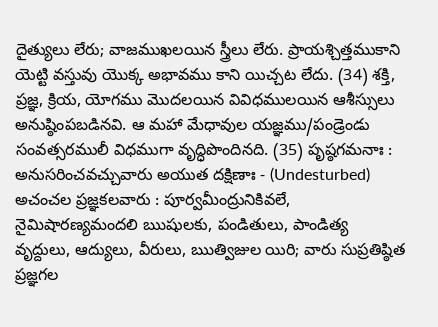దైత్యులు లేరు; వాజముఖలయిన స్త్రీలు లేరు. ప్రాయశ్చిత్తముకాని యెట్టి వస్తువు యొక్క అభావము కాని యిచ్చట లేదు. (34) శక్తి, ప్రజ్ఞ, క్రియ, యోగము మొదలయిన వివిధములయిన ఆశీస్సులు అనుష్ఠింపబడినవి. ఆ మహా మేధావుల యజ్ఞము/పండ్రెండు సంవత్సరములీ విధముగా వృద్ధిపొందినది. (35) పృష్ఠగమనాః : అనుసరించవచ్చువారు అయుత దక్షిణాః - (Undesturbed) అచంచల ప్రజ్ఞకలవారు : పూర్వమీంద్రునికివలే, నైమిషారణ్యమందలి ఋషులకు, పండితులు, పాండిత్య వృద్దులు, ఆద్యులు, వీరులు, ఋత్విజుల యిరి; వారు సుప్రతిష్ఠిత ప్రజ్ఞగల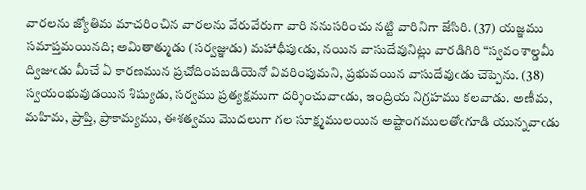వారలను జ్యోతిమ మాచరించిన వారలను వేరువేరుగా వారి ననుసరించు నట్టి వారినిగా జేసిరి. (37) యజ్ఞము సమాప్తమయినది; అమితాత్ముడు (సర్వజ్ఞుడు) మహాధీపుఁడు, నయిన వాసుదేవునిట్లు వారడిగిరి “స్వవంశాల్డమీ ద్విజుఁడు మీచే ఏ కారణమున ప్రచోదింపబడియెనో వివరింపుమని, ప్రభువయిన వాసుదేవుఁడు చెప్పెను. (38) స్వయంభువుడయిన శిష్యుడు, సర్వము ప్రత్యక్షముగా దర్శించువాఁడు, ఇంద్రియ నిగ్రహము కలవాడు. అణీమ, మహిమ, ప్రాప్తి, ప్రాకామ్యము, ఈశత్వము మొదలుగా గల సూక్ష్మములయిన అష్టాంగములతోఁగూడి యున్నవాఁడు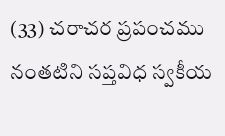(33) చరాచర ప్రపంచము నంతటిని సప్తవిధ స్వకీయ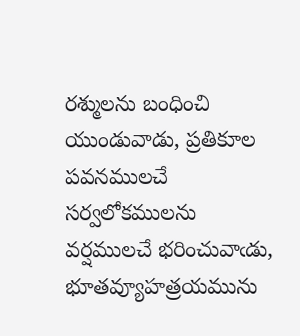రశ్ములను బంధించి యుండువాడు, ప్రతికూల పవనములచే సర్వలోకములను వర్షములచే భరించువాఁడు, భూతవ్యూహత్రయమును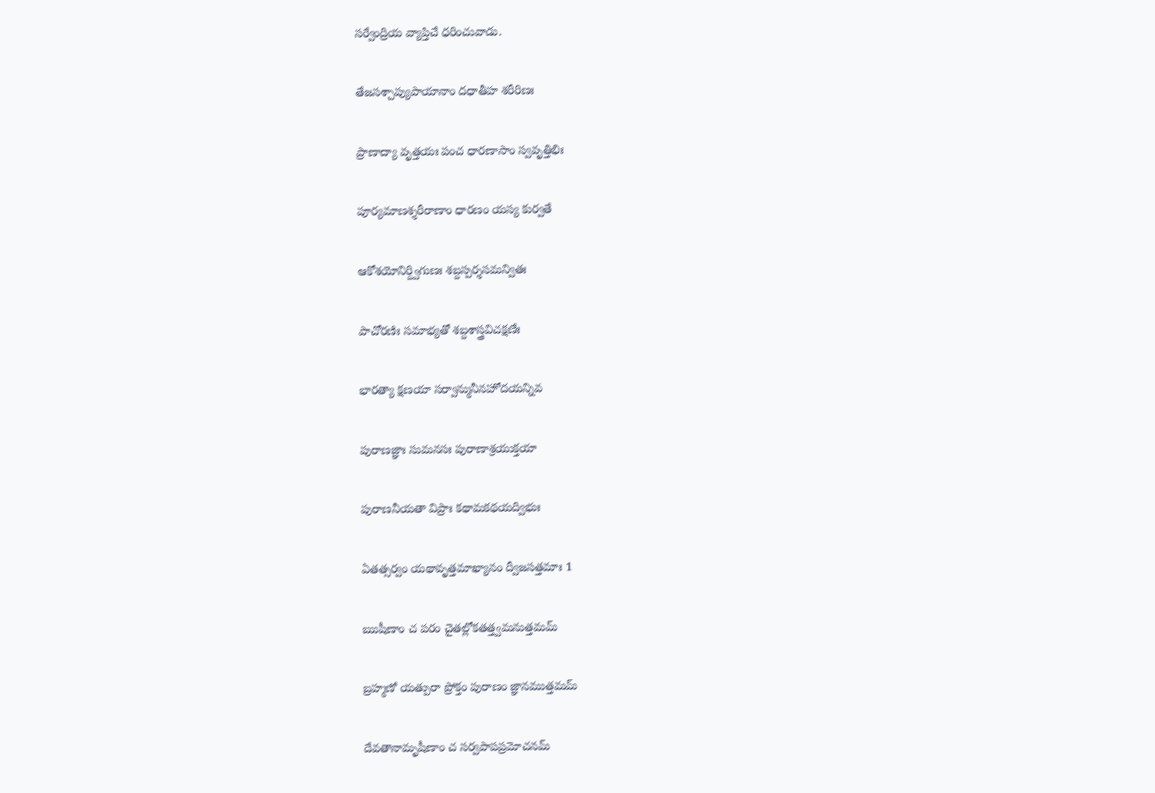సర్వేంద్రియ వ్యాప్తిచే ధరించువాడు.

తేజసశ్చాప్యుపాయానాం దధాతీహ శరీరిణః

ప్రాణాద్యా వృత్తయః పంచ ధారణాసాం స్వవృత్తిభిః

పూర్యమాణశ్శరీరాణాం ధారణం యస్య కుర్వతే

ఆకోశయోనిర్ద్విగుణః శబ్దస్పర్శసమన్వితః

పాచోరణిః సమాభ్యతో శబ్దశాస్త్రవిచక్షణేః

భారత్యా క్షణయా సర్వాన్మునీనహోదయన్నివ

పురాణజ్ఞాః సుమనసః పురాణాశ్రయుక్తయా

పురాణనీయతా విప్రాః కథామకథయద్విభుః

ఏతత్సర్వం యథావృత్తమాఖ్యానం ద్వీజసత్తమాః 1

ఋషీణాం చ పరం చైతల్లోకతత్త్వమనుత్తమమ్

బ్రహ్మణో యత్పురా ప్రోక్తం పురాణం జ్ఞానముత్తమమ్

దేవతానామృషీణాం చ సర్వపాపప్రమోచనమ్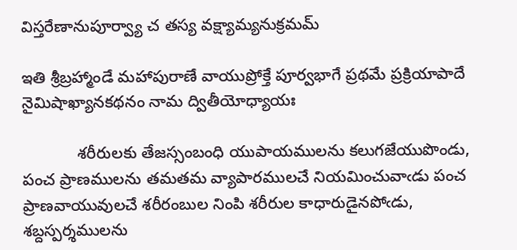విస్తరేణానుపూర్వ్యా చ తస్య వక్ష్యామ్యనుక్రమమ్

ఇతి శ్రీబ్రహ్మాండే మహాపురాణే వాయుప్రోక్తే పూర్వభాగే ప్రథమే ప్రక్రియాపాదే నైమిషాఖ్యానకథనం నామ ద్వితీయోధ్యాయః

            శరీరులకు తేజస్సంబంధి యుపాయములను కలుగజేయుపొండు, పంచ ప్రాణములను తమతమ వ్యాపారములచే నియమించువాఁడు పంచ ప్రాణవాయువులచే శరీరంబుల నింపి శరీరుల కాధారుడైనపోఁడు, శబ్దస్పర్శములను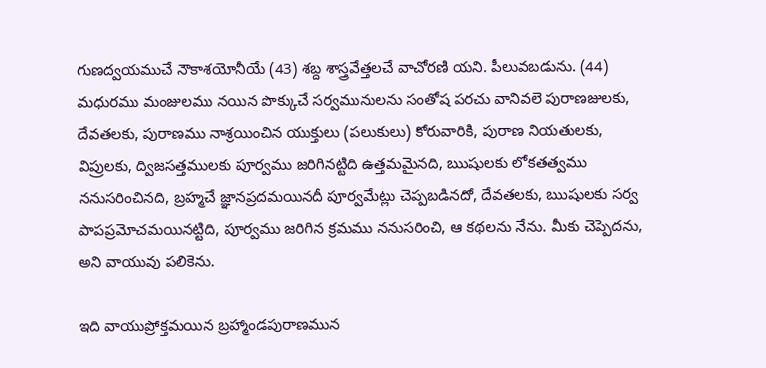గుణద్వయముచే నౌకాశయోనీయే (43) శబ్ద శాస్త్రవేత్తలచే వాచోరణి యని. పీలువబడును. (44) మధురము మంజులము నయిన పొక్కుచే సర్వమునులను సంతోష పరచు వానివలె పురాణజులకు, దేవతలకు, పురాణము నాశ్రయించిన యుక్తులు (పలుకులు) కోరువారికి, పురాణ నియతులకు, విప్రులకు, ద్విజసత్తములకు పూర్వము జరిగినట్టిది ఉత్తమమైనది, ఋషులకు లోకతత్వము ననుసరించినది, బ్రహ్మచే జ్ఞానప్రదమయినదీ పూర్వమేట్లు చెప్పబడినదో, దేవతలకు, ఋషులకు సర్వ పాపప్రమోచమయినట్టిది, పూర్వము జరిగిన క్రమము ననుసరించి, ఆ కథలను నేను. మీకు చెప్పెదను, అని వాయువు పలికెను.

ఇది వాయుప్రోక్తమయిన బ్రహ్మాండపురాణమున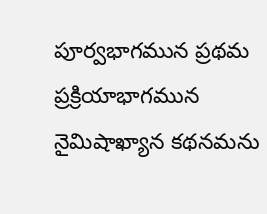పూర్వభాగమున ప్రథమ ప్రక్రియాభాగమున నైమిషాఖ్యాన కథనమను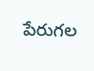పేరుగల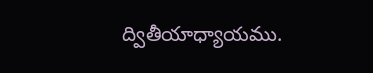ద్వితీయాధ్యాయము.